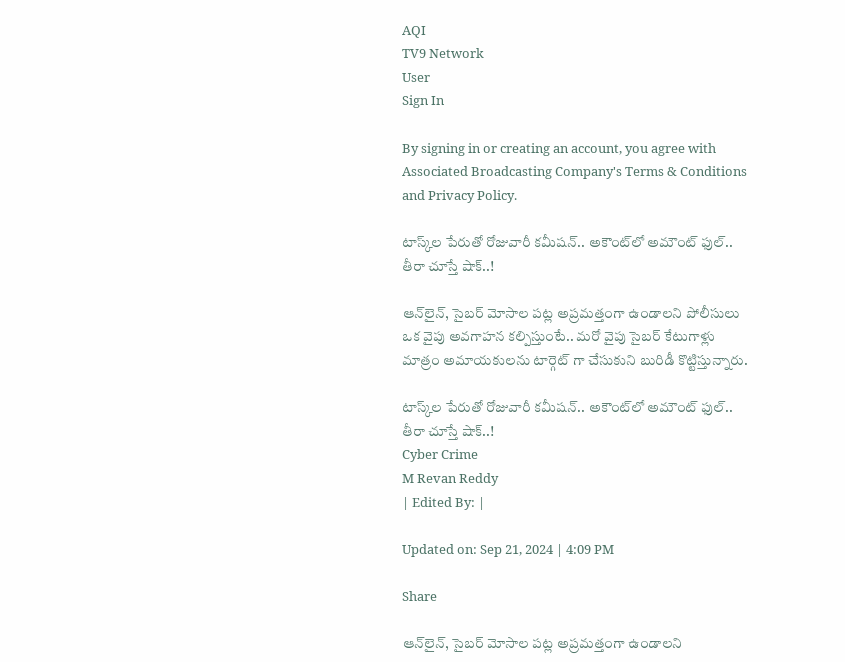AQI
TV9 Network
User
Sign In

By signing in or creating an account, you agree with Associated Broadcasting Company's Terms & Conditions and Privacy Policy.

టాస్క్‌ల పేరుతో రోజువారీ కమీషన్.. అకౌంట్‌లో అమౌంట్ ఫుల్.. తీరా చూస్తే షాక్..!

ఆన్‌లైన్, సైబర్ మోసాల పట్ల అప్రమత్తంగా ఉండాలని పోలీసులు ఒక వైపు అవగాహన కల్పిస్తుంటే.. మరో వైపు సైబర్ కేటుగాళ్లు మాత్రం అమాయకులను టార్గెట్ గా చేసుకుని బురిడీ కొట్టిస్తున్నారు.

టాస్క్‌ల పేరుతో రోజువారీ కమీషన్.. అకౌంట్‌లో అమౌంట్ ఫుల్.. తీరా చూస్తే షాక్..!
Cyber Crime
M Revan Reddy
| Edited By: |

Updated on: Sep 21, 2024 | 4:09 PM

Share

ఆన్‌లైన్, సైబర్ మోసాల పట్ల అప్రమత్తంగా ఉండాలని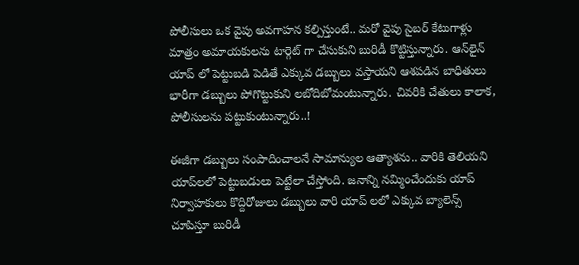పోలీసులు ఒక వైపు అవగాహన కల్పిస్తుంటే.. మరో వైపు సైబర్ కేటుగాళ్లు మాత్రం అమాయకులను టార్గెట్ గా చేసుకుని బురిడీ కొట్టిస్తున్నారు. ఆన్‌లైన్ యాప్ లో పెట్టుబడి పెడితే ఎక్కువ డబ్బులు వస్తాయని ఆశపడిన బాధితులు భారీగా డబ్బులు పోగొట్టుకుని లబోదిబోమంటున్నారు. చివరికి చేతులు కాలాక, పోలీసులను పట్టుకుంటున్నారు..!

ఈజీగా డబ్బులు సంపాదించాలనే సామాన్యుల ఆత్యాశను.. వారికి తెలియని యాప్‌లలో పెట్టుబడులు పెట్టేలా చేస్తోంది. జనాన్ని నమ్మించేందుకు యాప్ నిర్వాహకులు కొద్దిరోజులు డబ్బులు వారి యాప్ లలో ఎక్కువ బ్యాలెన్స్ చూపిస్తూ బురిడీ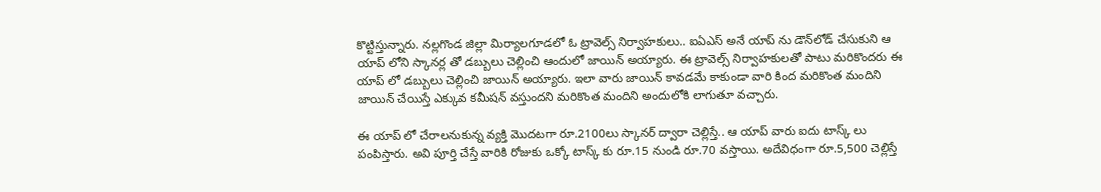కొట్టిస్తున్నారు. నల్లగొండ జిల్లా మిర్యాలగూడలో ఓ ట్రావెల్స్ నిర్వాహకులు.. ఐఏఎస్ అనే యాప్ ను డౌన్‌లోడ్ చేసుకుని ఆ యాప్ లోని స్కానర్ల తో డబ్బులు చెల్లించి ఆందులో జాయిన్ అయ్యారు. ఈ ట్రావెల్స్ నిర్వాహకులతో పాటు మరికొందరు ఈ యాప్ లో డబ్బులు చెల్లించి జాయిన్ అయ్యారు. ఇలా వారు జాయిన్ కావడమే కాకుండా వారి కింద మరికొంత మందిని జాయిన్ చేయిస్తే ఎక్కువ కమీషన్ వస్తుందని మరికొంత మందిని అందులోకి లాగుతూ వచ్చారు.

ఈ యాప్ లో చేరాలనుకున్న వ్యక్తి మొదటగా రూ.2100లు స్కానర్ ద్వారా చెల్లిస్తే.. ఆ యాప్ వారు ఐదు టాస్క్ లు పంపిస్తారు. అవి పూర్తి చేస్తే వారికి రోజుకు ఒక్కో టాస్క్ కు రూ.15 నుండి రూ.70 వస్తాయి. అదేవిధంగా రూ.5,500 చెల్లిస్తే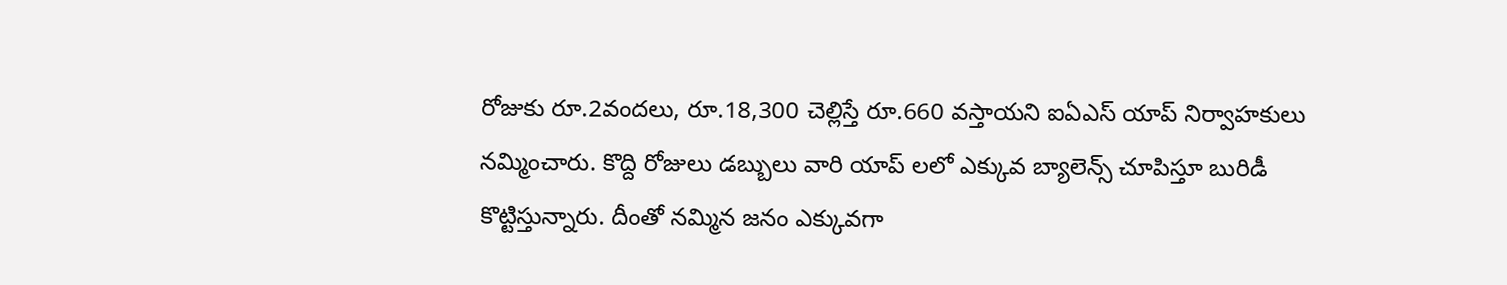రోజుకు రూ.2వందలు, రూ.18,300 చెల్లిస్తే రూ.660 వస్తాయని ఐఏఎస్ యాప్ నిర్వాహకులు నమ్మించారు. కొద్ది రోజులు డబ్బులు వారి యాప్ లలో ఎక్కువ బ్యాలెన్స్ చూపిస్తూ బురిడీ కొట్టిస్తున్నారు. దీంతో నమ్మిన జనం ఎక్కువగా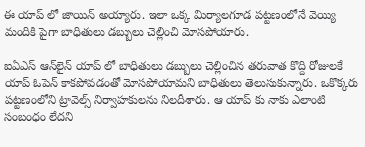ఈ యాప్ లో జాయిన్ అయ్యారు. ఇలా ఒక్క మిర్యాలగూడ పట్టణంలోనే వెయ్యి మందికి పైగా బాధితులు డబ్బులు చెల్లించి మోసపోయారు.

ఐఏఎస్ ఆన్‌లైన్ యాప్ లో బాధితులు డబ్బులు చెల్లించిన తరువాత కొద్ది రోజులకే యాప్ ఓపెన్ కాకపోవడంతో మోసపోయామని బాధితులు తెలుసుకున్నారు. ఒకొక్కరు పట్టణంలోని ట్రావెల్స్ నిర్వాహకులను నిలదీశారు. ఆ యాప్ కు నాకు ఎలాంటి సంబంధం లేదని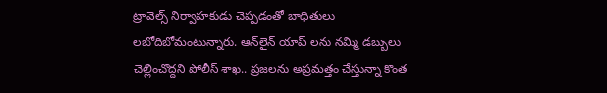ట్రావెల్స్ నిర్వాహకుడు చెప్పడంతో బాధితులు లబోదిబోమంటున్నారు. ఆన్‌లైన్ యాప్ లను నమ్మి డబ్బులు చెల్లించొద్దని పోలీస్ శాఖ.. ప్రజలను అప్రమత్తం చేస్తున్నా కొంత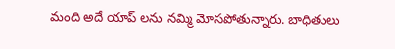మంది అదే యాప్ లను నమ్మి మోసపోతున్నారు. బాధితులు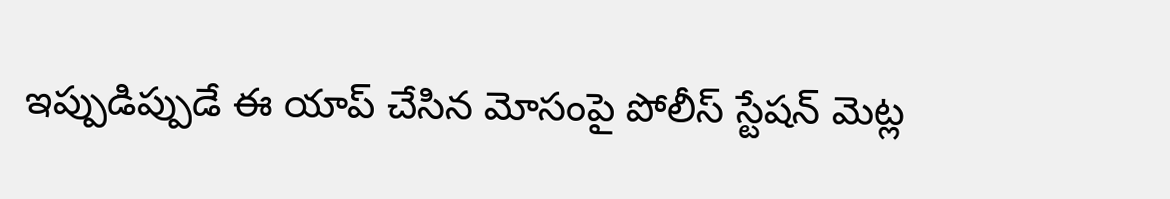ఇప్పుడిప్పుడే ఈ యాప్ చేసిన మోసంపై పోలీస్ స్టేషన్ మెట్ల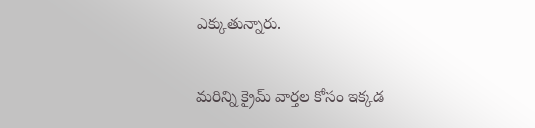ఎక్కుతున్నారు.

మరిన్ని క్రైమ్ వార్తల కోసం ఇక్కడ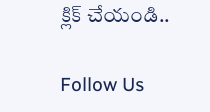క్లిక్ చేయండి..

Follow Us